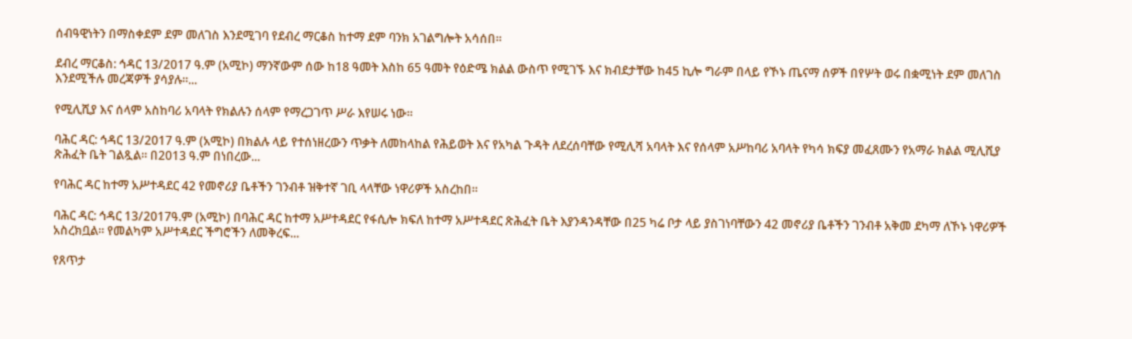ሰብዓዊነትን በማስቀደም ደም መለገስ እንደሚገባ የደብረ ማርቆስ ከተማ ደም ባንክ አገልግሎት አሳሰበ።

ደብረ ማርቆስ: ኅዳር 13/2017 ዓ.ም (አሚኮ) ማንኛውም ሰው ከ18 ዓመት እስከ 65 ዓመት የዕድሜ ክልል ውስጥ የሚገኙ እና ክብደታቸው ከ45 ኪሎ ግራም በላይ የኾኑ ጤናማ ሰዎች በየሦት ወሩ በቋሚነት ደም መለገስ እንደሚችሉ መረጃዎች ያሳያሉ፡፡...

የሚሊሺያ እና ሰላም አስከባሪ አባላት የክልሉን ሰላም የማረጋገጥ ሥራ እየሠሩ ነው።

ባሕር ዳር: ኅዳር 13/2017 ዓ.ም (አሚኮ) በክልሉ ላይ የተሰነዘረውን ጥቃት ለመከላከል የሕይወት እና የአካል ጉዳት ለደረሰባቸው የሚሊሻ አባላት እና የሰላም አሥከባሪ አባላት የካሳ ክፍያ መፈጸሙን የአማራ ክልል ሚሊሺያ ጽሕፈት ቤት ገልጿል። በ2013 ዓ.ም በነበረው...

የባሕር ዳር ከተማ አሥተዳደር 42 የመኖሪያ ቤቶችን ገንብቶ ዝቅተኛ ገቢ ላላቸው ነዋሪዎች አስረከበ።

ባሕር ዳር: ኅዳር 13/2017ዓ.ም (አሚኮ) በባሕር ዳር ከተማ አሥተዳደር የፋሲሎ ክፍለ ከተማ አሥተዳደር ጽሕፈት ቤት እያንዳንዳቸው በ25 ካሬ ቦታ ላይ ያስገነባቸውን 42 መኖሪያ ቤቶችን ገንብቶ አቅመ ደካማ ለኾኑ ነዋሪዎች አስረክቧል። የመልካም አሥተዳደር ችግሮችን ለመቅረፍ...

የጸጥታ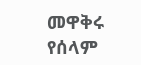መዋቅሩ የሰላም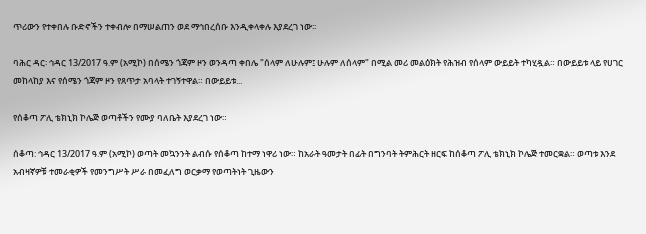ጥሪውን የተቀበሉ ቡድኖችን ተቀብሎ በማሠልጠን ወደ ማኅበረሰቡ እንዲቀላቀሉ እያደረገ ነው፡፡

ባሕር ዳር፡ ኅዳር 13/2017 ዓ.ም (አሚኮ) በሰሜን ጎጃም ዞን ወንዳጣ ቀበሌ "ሰላም ለሁሉም፤ ሁሉም ለሰላም" በሚል መሪ መልዕክት የሕዝብ የሰላም ውይይት ተካሂዷል። በውይይቱ ላይ የሀገር መከላከያ እና የሰሜን ጎጃም ዞን የጸጥታ አባላት ተገኝተዋል። በውይይቱ...

የሰቆጣ ፖሊ ቴክኒክ ኮሌጅ ወጣቶችን የሙያ ባለቤት እያደረገ ነው።

ሰቆጣ: ኅዳር 13/2017 ዓ.ም (አሚኮ) ወጣት መኳንንት ልብሱ የሰቆጣ ከተማ ነዋሪ ነው። ከአራት ዓመታት በፊት በግንባት ትምሕርት ዘርፍ ከሰቆጣ ፖሊ ቴክኒክ ኮሌጅ ተመርቋል። ወጣቱ እንደ አብዛኛዎቹ ተመራቂዎች የመንግሥት ሥራ በመፈለግ ወርቃማ የወጣትነት ጊዜውን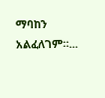ማባከን አልፈለገም።...